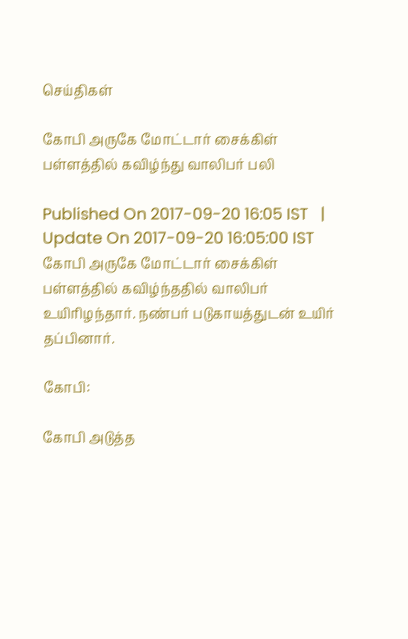செய்திகள்

கோபி அருகே மோட்டார் சைக்கிள் பள்ளத்தில் கவிழ்ந்து வாலிபர் பலி

Published On 2017-09-20 16:05 IST   |   Update On 2017-09-20 16:05:00 IST
கோபி அருகே மோட்டார் சைக்கிள் பள்ளத்தில் கவிழ்ந்ததில் வாலிபர் உயிரிழந்தார். நண்பர் படுகாயத்துடன் உயிர் தப்பினார்.

கோபி:

கோபி அடுத்த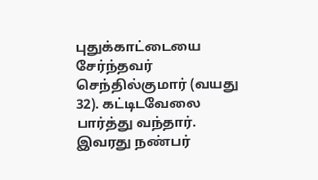புதுக்காட்டையை சேர்ந்தவர் செந்தில்குமார் (வயது 32). கட்டிடவேலை பார்த்து வந்தார். இவரது நண்பர்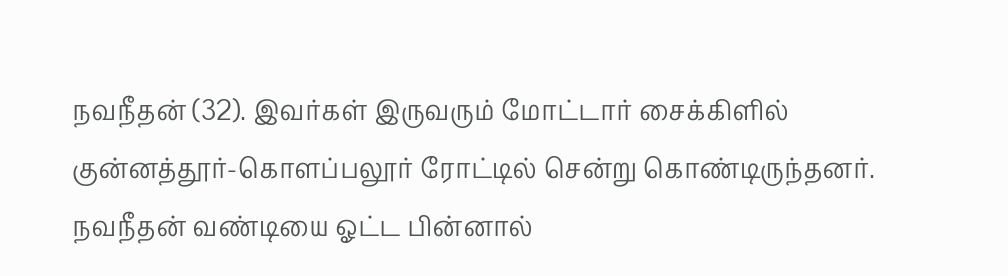நவநீதன் (32). இவர்கள் இருவரும் மோட்டார் சைக்கிளில் குன்னத்தூர்-கொளப்பலூர் ரோட்டில் சென்று கொண்டிருந்தனர். நவநீதன் வண்டியை ஓட்ட பின்னால்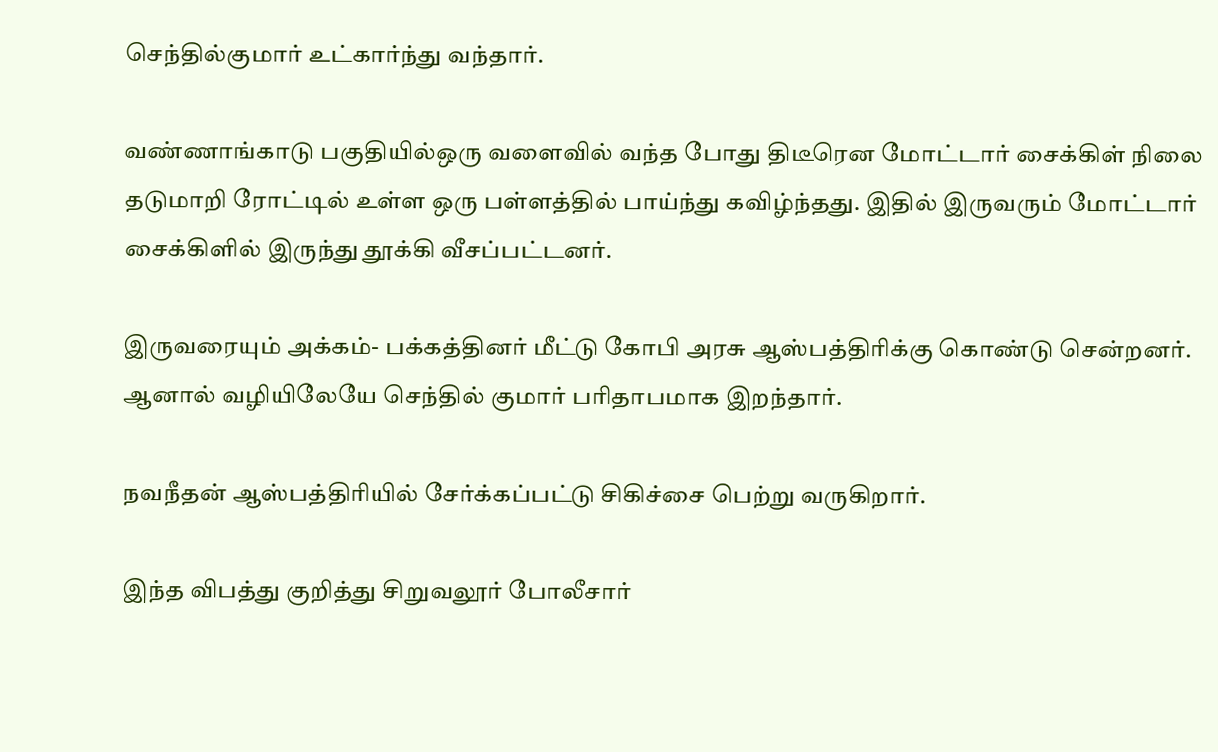செந்தில்குமார் உட்கார்ந்து வந்தார்.

வண்ணாங்காடு பகுதியில்ஒரு வளைவில் வந்த போது திடீரென மோட்டார் சைக்கிள் நிலை தடுமாறி ரோட்டில் உள்ள ஒரு பள்ளத்தில் பாய்ந்து கவிழ்ந்தது. இதில் இருவரும் மோட்டார் சைக்கிளில் இருந்து தூக்கி வீசப்பட்டனர்.

இருவரையும் அக்கம்- பக்கத்தினர் மீட்டு கோபி அரசு ஆஸ்பத்திரிக்கு கொண்டு சென்றனர். ஆனால் வழியிலேயே செந்தில் குமார் பரிதாபமாக இறந்தார்.

நவநீதன் ஆஸ்பத்திரியில் சேர்க்கப்பட்டு சிகிச்சை பெற்று வருகிறார்.

இந்த விபத்து குறித்து சிறுவலூர் போலீசார்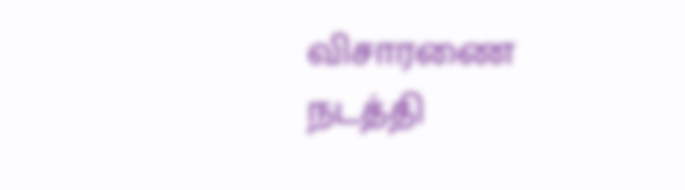விசாரணை நடத்தி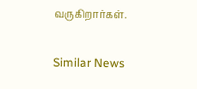வருகிறார்கள்.

Similar News